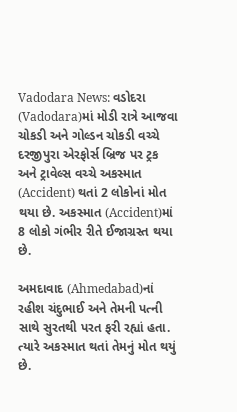Vadodara News: વડોદરા (Vadodara)માં મોડી રાત્રે આજવા ચોકડી અને ગોલ્ડન ચોકડી વચ્ચે દરજીપુરા એરફોર્સ બ્રિજ પર ટ્રક અને ટ્રાવેલ્સ વચ્ચે અકસ્માત (Accident) થતાં 2 લોકોનાં મોત થયા છે. અકસ્માત (Accident)માં 8 લોકો ગંભીર રીતે ઈજાગ્રસ્ત થયા છે.

અમદાવાદ (Ahmedabad)નાં રહીશ ચંદુભાઈ અને તેમની પત્ની સાથે સુરતથી પરત ફરી રહ્યાં હતા. ત્યારે અકસ્માત થતાં તેમનું મોત થયું છે.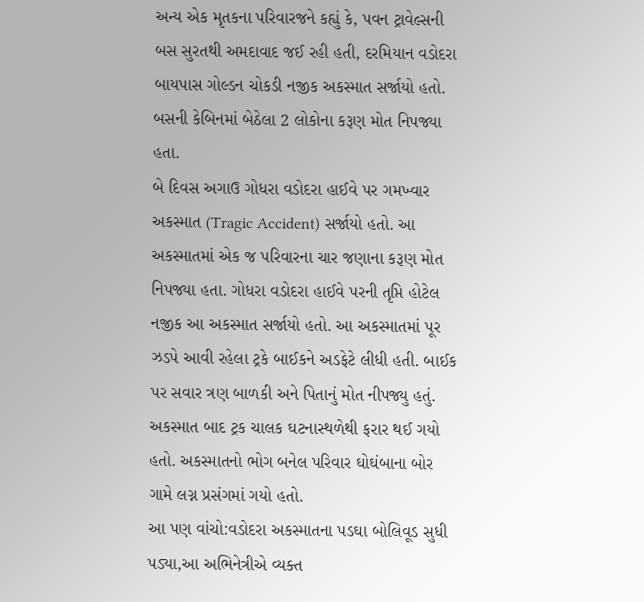અન્ય એક મૃતકના પરિવારજને કહ્યું કે, પવન ટ્રાવેલ્સની બસ સુરતથી અમદાવાદ જઈ રહી હતી, દરમિયાન વડોદરા બાયપાસ ગોલ્ડન ચોકડી નજીક અકસ્માત સર્જાયો હતો. બસની કેબિનમાં બેઠેલા 2 લોકોના કરૂણ મોત નિપજ્યા હતા.
બે દિવસ અગાઉ ગોધરા વડોદરા હાઈવે પર ગમખ્વાર અકસ્માત (Tragic Accident) સર્જાયો હતો. આ અકસ્માતમાં એક જ પરિવારના ચાર જણાના કરૂણ મોત નિપજ્યા હતા. ગોધરા વડોદરા હાઈવે પરની તૃપ્તિ હોટેલ નજીક આ અકસ્માત સર્જાયો હતો. આ અકસ્માતમાં પૂર ઝડપે આવી રહેલા ટ્રકે બાઈકને અડફેટે લીધી હતી. બાઈક પર સવાર ત્રણ બાળકી અને પિતાનું મોત નીપજ્યુ હતું. અકસ્માત બાદ ટ્રક ચાલક ઘટનાસ્થળેથી ફરાર થઈ ગયો હતો. અકસ્માતનો ભોગ બનેલ પરિવાર ઘોઘંબાના બોર ગામે લગ્ન પ્રસંગમાં ગયો હતો.
આ પણ વાંચો:વડોદરા અકસ્માતના પડઘા બોલિવૂડ સુધી પડ્યા,આ અભિનેત્રીએ વ્યક્ત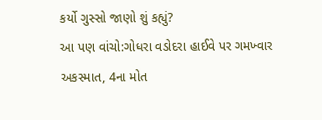કર્યો ગુસ્સો જાણો શું કહ્યું?
આ પણ વાંચો:ગોધરા વડોદરા હાઈવે પર ગમખ્વાર અકસ્માત, 4ના મોત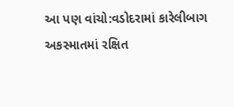આ પણ વાંચો:વડોદરામાં કારેલીબાગ અકસ્માતમાં રક્ષિત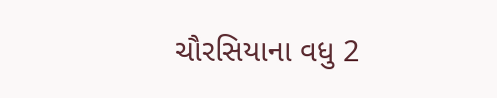ચૌરસિયાના વધુ 2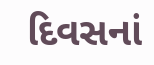દિવસનાં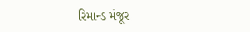રિમાન્ડ મંજૂર